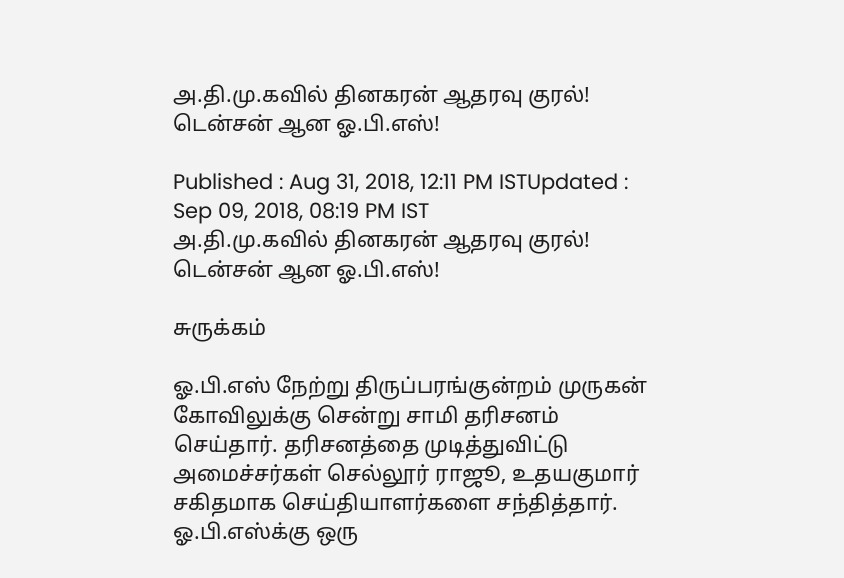அ.தி.மு.கவில் தினகரன் ஆதரவு குரல்! டென்சன் ஆன ஓ.பி.எஸ்!

Published : Aug 31, 2018, 12:11 PM ISTUpdated : Sep 09, 2018, 08:19 PM IST
அ.தி.மு.கவில் தினகரன் ஆதரவு குரல்! டென்சன் ஆன ஓ.பி.எஸ்!

சுருக்கம்

ஓ.பி.எஸ் நேற்று திருப்பரங்குன்றம் முருகன் கோவிலுக்கு சென்று சாமி தரிசனம் செய்தார். தரிசனத்தை முடித்துவிட்டு அமைச்சர்கள் செல்லூர் ராஜூ, உதயகுமார் சகிதமாக செய்தியாளர்களை சந்தித்தார். ஓ.பி.எஸ்க்கு ஒரு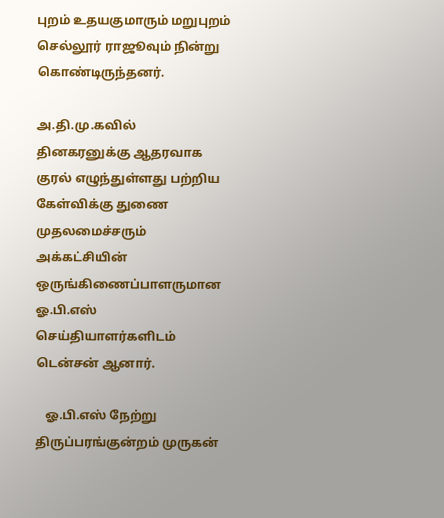புறம் உதயகுமாரும் மறுபுறம் செல்லூர் ராஜூவும் நின்று கொண்டிருந்தனர்.

அ.தி.மு.கவில் தினகரனுக்கு ஆதரவாக குரல் எழுந்துள்ளது பற்றிய கேள்விக்கு துணை முதலமைச்சரும் அக்கட்சியின் ஒருங்கிணைப்பாளருமான ஓ.பி.எஸ் செய்தியாளர்களிடம் டென்சன் ஆனார்.

   ஓ.பி.எஸ் நேற்று திருப்பரங்குன்றம் முருகன்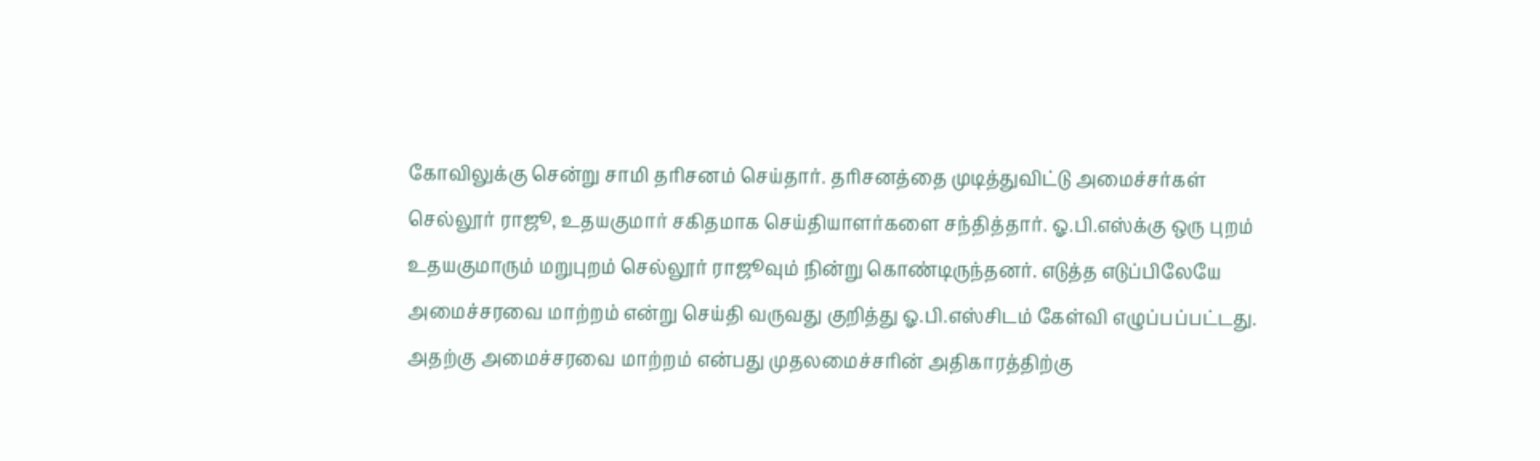கோவிலுக்கு சென்று சாமி தரிசனம் செய்தார். தரிசனத்தை முடித்துவிட்டு அமைச்சர்கள் செல்லூர் ராஜூ, உதயகுமார் சகிதமாக செய்தியாளர்களை சந்தித்தார். ஓ.பி.எஸ்க்கு ஒரு புறம் உதயகுமாரும் மறுபுறம் செல்லூர் ராஜூவும் நின்று கொண்டிருந்தனர். எடுத்த எடுப்பிலேயே அமைச்சரவை மாற்றம் என்று செய்தி வருவது குறித்து ஓ.பி.எஸ்சிடம் கேள்வி எழுப்பப்பட்டது. அதற்கு அமைச்சரவை மாற்றம் என்பது முதலமைச்சரின் அதிகாரத்திற்கு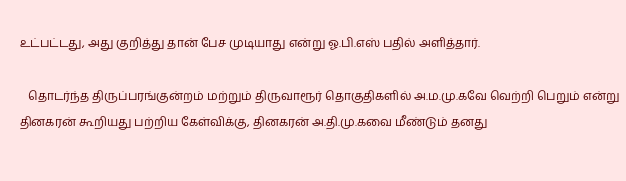உட்பட்டது, அது குறித்து தான் பேச முடியாது என்று ஓ.பி.எஸ் பதில் அளித்தார்.

   தொடர்ந்த திருப்பரங்குன்றம் மற்றும் திருவாரூர் தொகுதிகளில் அ.ம.மு.கவே வெற்றி பெறும் என்று தினகரன் கூறியது பற்றிய கேள்விக்கு, தினகரன் அ.தி.மு.கவை மீண்டும் தனது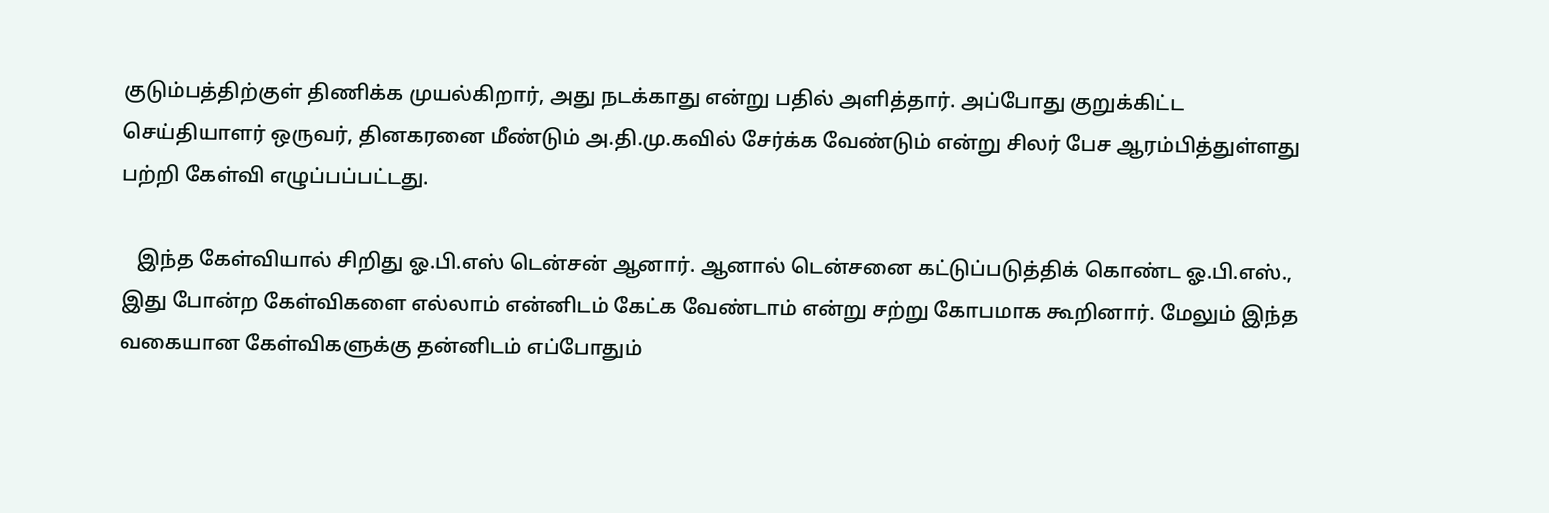குடும்பத்திற்குள் திணிக்க முயல்கிறார், அது நடக்காது என்று பதில் அளித்தார். அப்போது குறுக்கிட்ட செய்தியாளர் ஒருவர், தினகரனை மீண்டும் அ.தி.மு.கவில் சேர்க்க வேண்டும் என்று சிலர் பேச ஆரம்பித்துள்ளது பற்றி கேள்வி எழுப்பப்பட்டது.

   இந்த கேள்வியால் சிறிது ஓ.பி.எஸ் டென்சன் ஆனார். ஆனால் டென்சனை கட்டுப்படுத்திக் கொண்ட ஓ.பி.எஸ்., இது போன்ற கேள்விகளை எல்லாம் என்னிடம் கேட்க வேண்டாம் என்று சற்று கோபமாக கூறினார். மேலும் இந்த வகையான கேள்விகளுக்கு தன்னிடம் எப்போதும்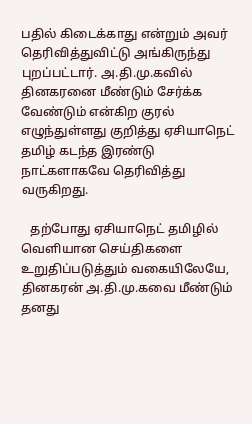பதில் கிடைக்காது என்றும் அவர் தெரிவித்துவிட்டு அங்கிருந்து புறப்பட்டார். அ.தி.மு.கவில் தினகரனை மீண்டும் சேர்க்க வேண்டும் என்கிற குரல் எழுந்துள்ளது குறித்து ஏசியாநெட் தமிழ் கடந்த இரண்டு நாட்களாகவே தெரிவித்து வருகிறது.

   தற்போது ஏசியாநெட் தமிழில் வெளியான செய்திகளை உறுதிப்படுத்தும் வகையிலேயே, தினகரன் அ.தி.மு.கவை மீண்டும் தனது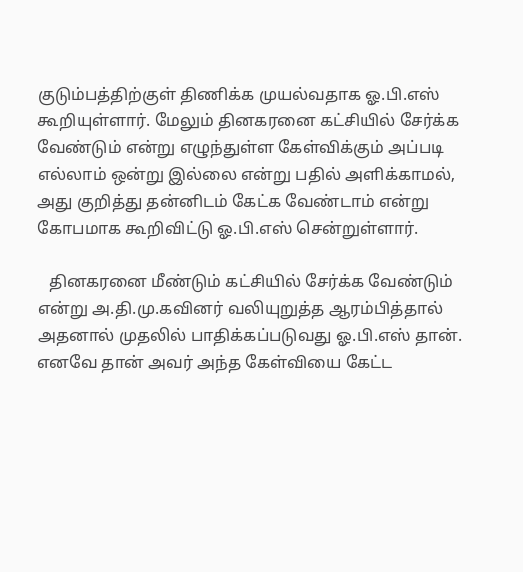குடும்பத்திற்குள் திணிக்க முயல்வதாக ஓ.பி.எஸ் கூறியுள்ளார். மேலும் தினகரனை கட்சியில் சேர்க்க வேண்டும் என்று எழுந்துள்ள கேள்விக்கும் அப்படி எல்லாம் ஒன்று இல்லை என்று பதில் அளிக்காமல், அது குறித்து தன்னிடம் கேட்க வேண்டாம் என்று கோபமாக கூறிவிட்டு ஓ.பி.எஸ் சென்றுள்ளார்.

   தினகரனை மீண்டும் கட்சியில் சேர்க்க வேண்டும் என்று அ.தி.மு.கவினர் வலியுறுத்த ஆரம்பித்தால் அதனால் முதலில் பாதிக்கப்படுவது ஓ.பி.எஸ் தான். எனவே தான் அவர் அந்த கேள்வியை கேட்ட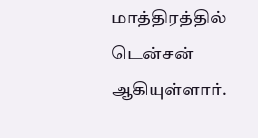மாத்திரத்தில் டென்சன் ஆகியுள்ளார்.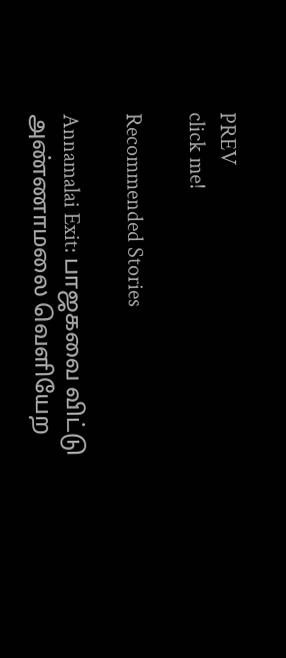PREV
click me!

Recommended Stories

Annamalai Exit: பாஜகவை விட்டு அண்ணாமலை வெளியேற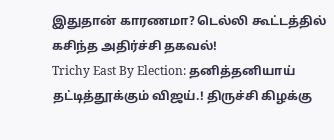இதுதான் காரணமா? டெல்லி கூட்டத்தில் கசிந்த அதிர்ச்சி தகவல்!
Trichy East By Election: தனித்தனியாய் தட்டித்தூக்கும் விஜய்.! திருச்சி கிழக்கு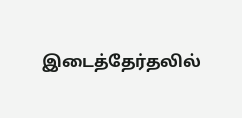இடைத்தேர்தலில்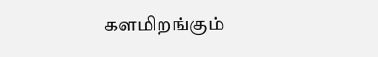களமிறங்கும்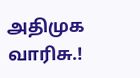அதிமுக வாரிசு.!